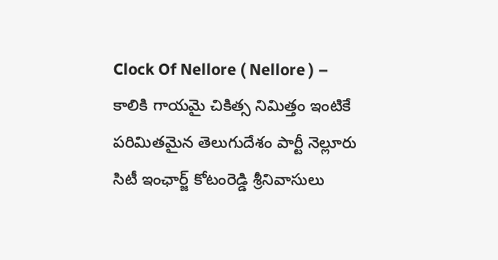Clock Of Nellore ( Nellore ) – కాలికి గాయమై చికిత్స నిమిత్తం ఇంటికే పరిమితమైన తెలుగుదేశం పార్టీ నెల్లూరు సిటీ ఇంఛార్జ్ కోటంరెడ్డి శ్రీనివాసులు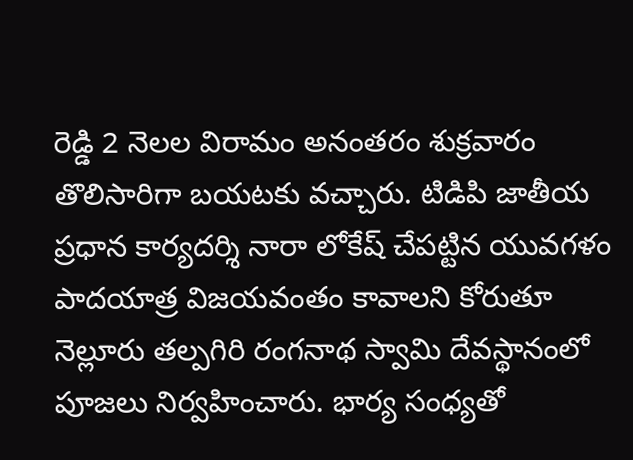రెడ్డి 2 నెలల విరామం అనంతరం శుక్రవారం తొలిసారిగా బయటకు వచ్చారు. టిడిపి జాతీయ ప్రధాన కార్యదర్శి నారా లోకేష్ చేపట్టిన యువగళం పాదయాత్ర విజయవంతం కావాలని కోరుతూ నెల్లూరు తల్పగిరి రంగనాథ స్వామి దేవస్థానంలో పూజలు నిర్వహించారు. భార్య సంధ్యతో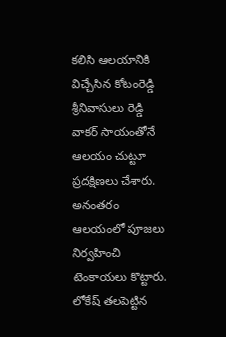కలిసి ఆలయానికి విచ్చేసిన కోటంరెడ్డి శ్రీనివాసులు రెడ్డి వాకర్ సాయంతోనే ఆలయం చుట్టూ ప్రదక్షిణలు చేశారు. అనంతరం ఆలయంలో పూజలు నిర్వహించి టెంకాయలు కొట్టారు. లోకేష్ తలపెట్టిన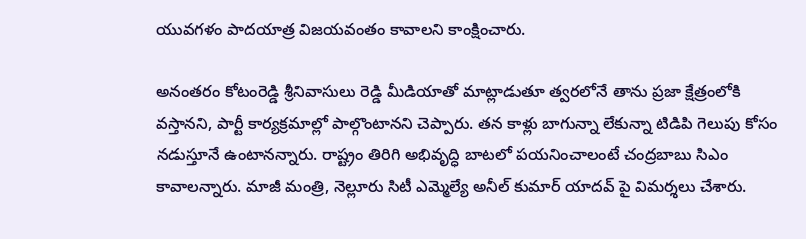యువగళం పాదయాత్ర విజయవంతం కావాలని కాంక్షించారు.

అనంతరం కోటంరెడ్డి శ్రీనివాసులు రెడ్డి మీడియాతో మాట్లాడుతూ త్వరలోనే తాను ప్రజా క్షేత్రంలోకి వస్తానని, పార్టీ కార్యక్రమాల్లో పాల్గొంటానని చెప్పారు. తన కాళ్లు బాగున్నా లేకున్నా టిడిపి గెలుపు కోసం నడుస్తూనే ఉంటానన్నారు. రాష్ట్రం తిరిగి అభివృద్ధి బాటలో పయనించాలంటే చంద్రబాబు సిఎం కావాలన్నారు. మాజీ మంత్రి, నెల్లూరు సిటీ ఎమ్మెల్యే అనీల్ కుమార్ యాదవ్ పై విమర్శలు చేశారు.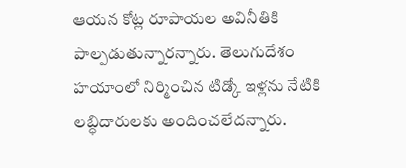ఆయన కోట్ల రూపాయల అవినీతికి పాల్పడుతున్నారన్నారు. తెలుగుదేశం హయాంలో నిర్మించిన టిడ్కో ఇళ్లను నేటికి లబ్ధిదారులకు అందించలేదన్నారు.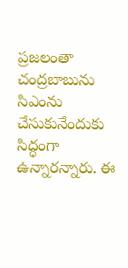ప్రజలంతా చంద్రబాబును సిఎంను చేసుకునేందుకు సిద్ధంగా ఉన్నారన్నారు. ఈ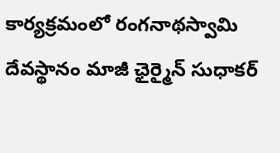కార్యక్రమంలో రంగనాథస్వామి దేవస్థానం మాజీ ఛైర్మైన్ సుధాకర్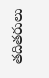తదితరులు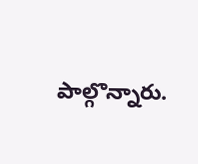పాల్గొన్నారు.